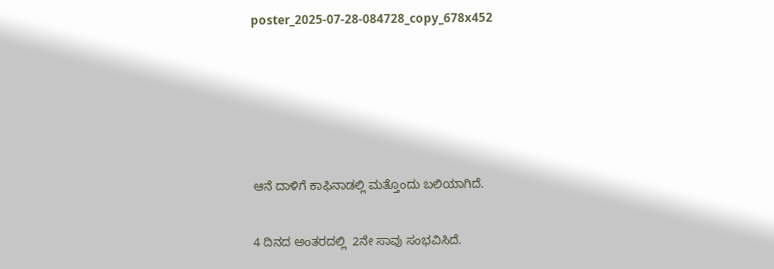poster_2025-07-28-084728_copy_678x452





ಆನೆ ದಾಳಿಗೆ ಕಾಫಿನಾಡಲ್ಲಿ ಮತ್ತೊಂದು ಬಲಿಯಾಗಿದೆ.

4 ದಿನದ ಅಂತರದಲ್ಲಿ  2ನೇ ಸಾವು ಸಂಭವಿಸಿದೆ.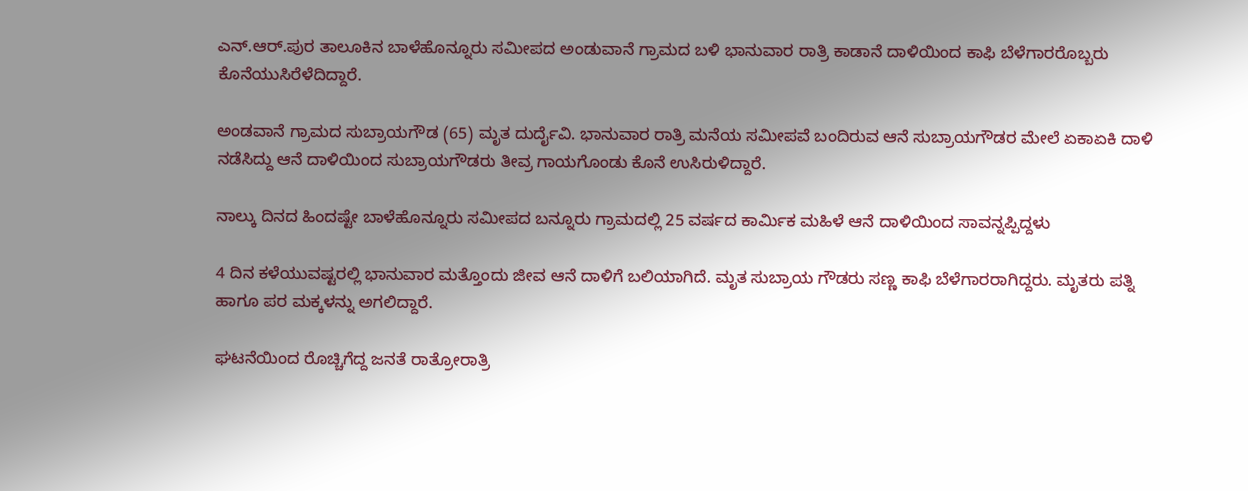ಎನ್.ಆರ್.ಪುರ ತಾಲೂಕಿನ ಬಾಳೆಹೊನ್ನೂರು ಸಮೀಪದ ಅಂಡುವಾನೆ ಗ್ರಾಮದ ಬಳಿ ಭಾನುವಾರ ರಾತ್ರಿ ಕಾಡಾನೆ ದಾಳಿಯಿಂದ ಕಾಫಿ ಬೆಳೆಗಾರರೊಬ್ಬರು ಕೊನೆಯುಸಿರೆಳೆದಿದ್ದಾರೆ.

ಅಂಡವಾನೆ ಗ್ರಾಮದ ಸುಬ್ರಾಯಗೌಡ (65) ಮೃತ ದುರ್ದೈವಿ. ಭಾನುವಾರ ರಾತ್ರಿ ಮನೆಯ ಸಮೀಪವೆ ಬಂದಿರುವ ಆನೆ ಸುಬ್ರಾಯಗೌಡರ ಮೇಲೆ ಏಕಾಏಕಿ ದಾಳಿ ನಡೆಸಿದ್ದು ಆನೆ ದಾಳಿಯಿಂದ ಸುಬ್ರಾಯಗೌಡರು ತೀವ್ರ ಗಾಯಗೊಂಡು ಕೊನೆ ಉಸಿರುಳಿದ್ದಾರೆ.

ನಾಲ್ಕು ದಿನದ ಹಿಂದಷ್ಟೇ ಬಾಳೆಹೊನ್ನೂರು ಸಮೀಪದ ಬನ್ನೂರು ಗ್ರಾಮದಲ್ಲಿ 25 ವರ್ಷದ ಕಾರ್ಮಿಕ ಮಹಿಳೆ ಆನೆ ದಾಳಿಯಿಂದ ಸಾವನ್ನಪ್ಪಿದ್ದಳು

4 ದಿನ ಕಳೆಯುವಷ್ಟರಲ್ಲಿ ಭಾನುವಾರ ಮತ್ತೊಂದು ಜೀವ ಆನೆ ದಾಳಿಗೆ ಬಲಿಯಾಗಿದೆ. ಮೃತ ಸುಬ್ರಾಯ ಗೌಡರು ಸಣ್ಣ ಕಾಫಿ ಬೆಳೆಗಾರರಾಗಿದ್ದರು. ಮೃತರು ಪತ್ನಿ ಹಾಗೂ ಪರ ಮಕ್ಕಳನ್ನು ಅಗಲಿದ್ದಾರೆ.

ಘಟನೆಯಿಂದ ರೊಚ್ಚಿಗೆದ್ದ ಜನತೆ ರಾತ್ರೋರಾತ್ರಿ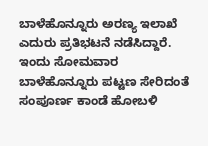ಬಾಳೆಹೊನ್ನೂರು ಅರಣ್ಯ ಇಲಾಖೆ ಎದುರು ಪ್ರತಿಭಟನೆ ನಡೆಸಿದ್ದಾರೆ. ಇಂದು ಸೋಮವಾರ ಬಾಳೆಹೊನ್ನೂರು ಪಟ್ಟಣ ಸೇರಿದಂತೆ ಸಂಪೂರ್ಣ ಕಾಂಡೆ ಹೋಬಳಿ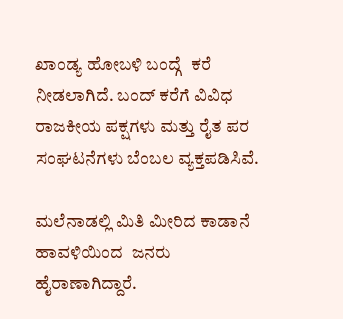ಖಾಂಡ್ಯ ಹೋಬಳಿ ಬಂದ್ಗೆ  ಕರೆ ನೀಡಲಾಗಿದೆ. ಬಂದ್ ಕರೆಗೆ ವಿವಿಧ ರಾಜಕೀಯ ಪಕ್ಷಗಳು ಮತ್ತು ರೈತ ಪರ ಸಂಘಟನೆಗಳು ಬೆಂಬಲ ವ್ಯಕ್ತಪಡಿಸಿವೆ.

ಮಲೆನಾಡಲ್ಲಿ ಮಿತಿ ಮೀರಿದ ಕಾಡಾನೆ ಹಾವಳಿಯಿಂದ  ಜನರು ಹೈರಾಣಾಗಿದ್ದಾರೆ.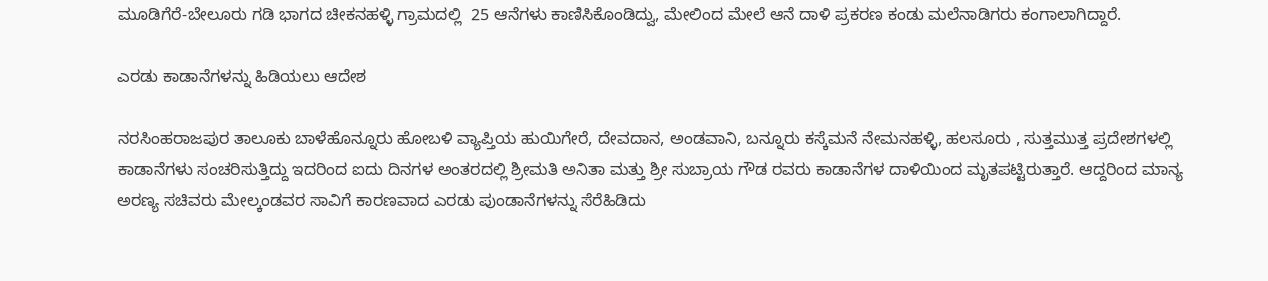ಮೂಡಿಗೆರೆ-ಬೇಲೂರು ಗಡಿ ಭಾಗದ ಚೀಕನಹಳ್ಳಿ ಗ್ರಾಮದಲ್ಲಿ  25 ಆನೆಗಳು ಕಾಣಿಸಿಕೊಂಡಿದ್ವು, ಮೇಲಿಂದ ಮೇಲೆ ಆನೆ ದಾಳಿ ಪ್ರಕರಣ ಕಂಡು ಮಲೆನಾಡಿಗರು ಕಂಗಾಲಾಗಿದ್ದಾರೆ.

ಎರಡು ಕಾಡಾನೆಗಳನ್ನು ಹಿಡಿಯಲು ಆದೇಶ

ನರಸಿಂಹರಾಜಪುರ ತಾಲೂಕು ಬಾಳೆಹೊನ್ನೂರು ಹೋಬಳಿ ವ್ಯಾಪ್ತಿಯ ಹುಯಿಗೇರೆ, ದೇವದಾನ, ಅಂಡವಾನಿ, ಬನ್ನೂರು ಕಸ್ಕೆಮನೆ ನೇಮನಹಳ್ಳಿ, ಹಲಸೂರು , ಸುತ್ತಮುತ್ತ ಪ್ರದೇಶಗಳಲ್ಲಿ ಕಾಡಾನೆಗಳು ಸಂಚರಿಸುತ್ತಿದ್ದು ಇದರಿಂದ ಐದು ದಿನಗಳ ಅಂತರದಲ್ಲಿ ಶ್ರೀಮತಿ ಅನಿತಾ ಮತ್ತು ಶ್ರೀ ಸುಬ್ರಾಯ ಗೌಡ ರವರು ಕಾಡಾನೆಗಳ ದಾಳಿಯಿಂದ ಮೃತಪಟ್ಟಿರುತ್ತಾರೆ. ಆದ್ದರಿಂದ ಮಾನ್ಯ ಅರಣ್ಯ ಸಚಿವರು ಮೇಲ್ಕಂಡವರ ಸಾವಿಗೆ ಕಾರಣವಾದ ಎರಡು ಪುಂಡಾನೆಗಳನ್ನು ಸೆರೆಹಿಡಿದು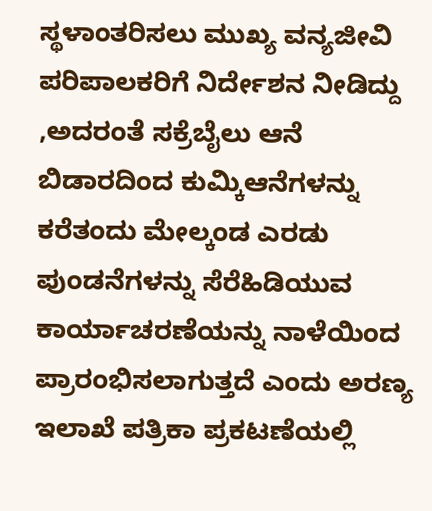ಸ್ಥಳಾಂತರಿಸಲು ಮುಖ್ಯ ವನ್ಯಜೀವಿ ಪರಿಪಾಲಕರಿಗೆ ನಿರ್ದೇಶನ ನೀಡಿದ್ದು ,ಅದರಂತೆ ಸಕ್ರೆಬೈಲು ಆನೆ ಬಿಡಾರದಿಂದ ಕುಮ್ಕಿಆನೆಗಳನ್ನು ಕರೆತಂದು ಮೇಲ್ಕಂಡ ಎರಡು ಪುಂಡನೆಗಳನ್ನು ಸೆರೆಹಿಡಿಯುವ ಕಾರ್ಯಾಚರಣೆಯನ್ನು ನಾಳೆಯಿಂದ ಪ್ರಾರಂಭಿಸಲಾಗುತ್ತದೆ ಎಂದು ಅರಣ್ಯ ಇಲಾಖೆ ಪತ್ರಿಕಾ ಪ್ರಕಟಣೆಯಲ್ಲಿ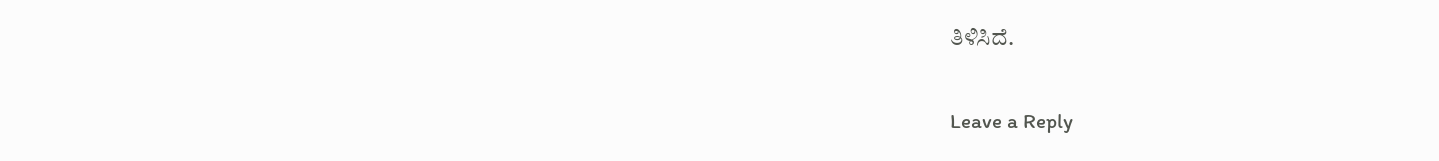ತಿಳಿಸಿದೆ.

Leave a Reply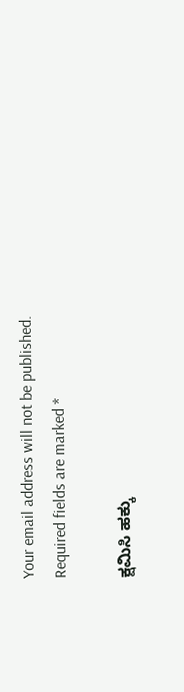Your email address will not be published. Required fields are marked *

ಕ್ಷಮಿಸಿ ಹಕ್ಕು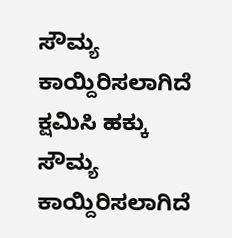ಸೌಮ್ಯ ಕಾಯ್ದಿರಿಸಲಾಗಿದೆ
ಕ್ಷಮಿಸಿ ಹಕ್ಕು ಸೌಮ್ಯ ಕಾಯ್ದಿರಿಸಲಾಗಿದೆ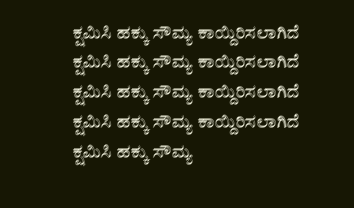ಕ್ಷಮಿಸಿ ಹಕ್ಕು ಸೌಮ್ಯ ಕಾಯ್ದಿರಿಸಲಾಗಿದೆ
ಕ್ಷಮಿಸಿ ಹಕ್ಕು ಸೌಮ್ಯ ಕಾಯ್ದಿರಿಸಲಾಗಿದೆ
ಕ್ಷಮಿಸಿ ಹಕ್ಕು ಸೌಮ್ಯ ಕಾಯ್ದಿರಿಸಲಾಗಿದೆ
ಕ್ಷಮಿಸಿ ಹಕ್ಕು ಸೌಮ್ಯ ಕಾಯ್ದಿರಿಸಲಾಗಿದೆ
ಕ್ಷಮಿಸಿ ಹಕ್ಕು ಸೌಮ್ಯ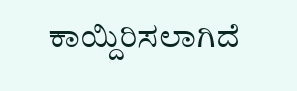ಕಾಯ್ದಿರಿಸಲಾಗಿದೆ